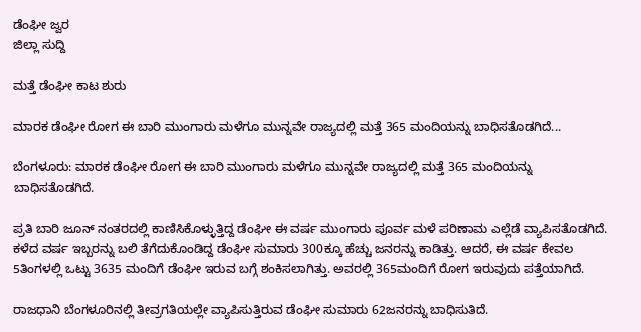ಡೆಂಘೀ ಜ್ವರ
ಜಿಲ್ಲಾ ಸುದ್ದಿ

ಮತ್ತೆ ಡೆಂಘೀ ಕಾಟ ಶುರು

ಮಾರಕ ಡೆಂಘೀ ರೋಗ ಈ ಬಾರಿ ಮುಂಗಾರು ಮಳೆಗೂ ಮುನ್ನವೇ ರಾಜ್ಯದಲ್ಲಿ ಮತ್ತೆ 365 ಮಂದಿಯನ್ನು ಬಾಧಿಸತೊಡಗಿದೆ...

ಬೆಂಗಳೂರು: ಮಾರಕ ಡೆಂಘೀ ರೋಗ ಈ ಬಾರಿ ಮುಂಗಾರು ಮಳೆಗೂ ಮುನ್ನವೇ ರಾಜ್ಯದಲ್ಲಿ ಮತ್ತೆ 365 ಮಂದಿಯನ್ನು ಬಾಧಿಸತೊಡಗಿದೆ.

ಪ್ರತಿ ಬಾರಿ ಜೂನ್ ನಂತರದಲ್ಲಿ ಕಾಣಿಸಿಕೊಳ್ಳುತ್ತಿದ್ದ ಡೆಂಘೀ ಈ ವರ್ಷ ಮುಂಗಾರು ಪೂರ್ವ ಮಳೆ ಪರಿಣಾಮ ಎಲ್ಲೆಡೆ ವ್ಯಾಪಿಸತೊಡಗಿದೆ. ಕಳೆದ ವರ್ಷ ಇಬ್ಬರನ್ನು ಬಲಿ ತೆಗೆದುಕೊಂಡಿದ್ದ ಡೆಂಘೀ ಸುಮಾರು 300ಕ್ಕೂ ಹೆಚ್ಚು ಜನರನ್ನು ಕಾಡಿತ್ತು. ಆದರೆ, ಈ ವರ್ಷ ಕೇವಲ 5ತಿಂಗಳಲ್ಲಿ ಒಟ್ಟು 3635 ಮಂದಿಗೆ ಡೆಂಘೀ ಇರುವ ಬಗ್ಗೆ ಶಂಕಿಸಲಾಗಿತ್ತು. ಅವರಲ್ಲಿ 365ಮಂದಿಗೆ ರೋಗ ಇರುವುದು ಪತ್ತೆಯಾಗಿದೆ.

ರಾಜಧಾನಿ ಬೆಂಗಳೂರಿನಲ್ಲಿ ತೀವ್ರಗತಿಯಲ್ಲೇ ವ್ಯಾಪಿಸುತ್ತಿರುವ ಡೆಂಘೀ ಸುಮಾರು 62ಜನರನ್ನು ಬಾಧಿಸುತಿದೆ.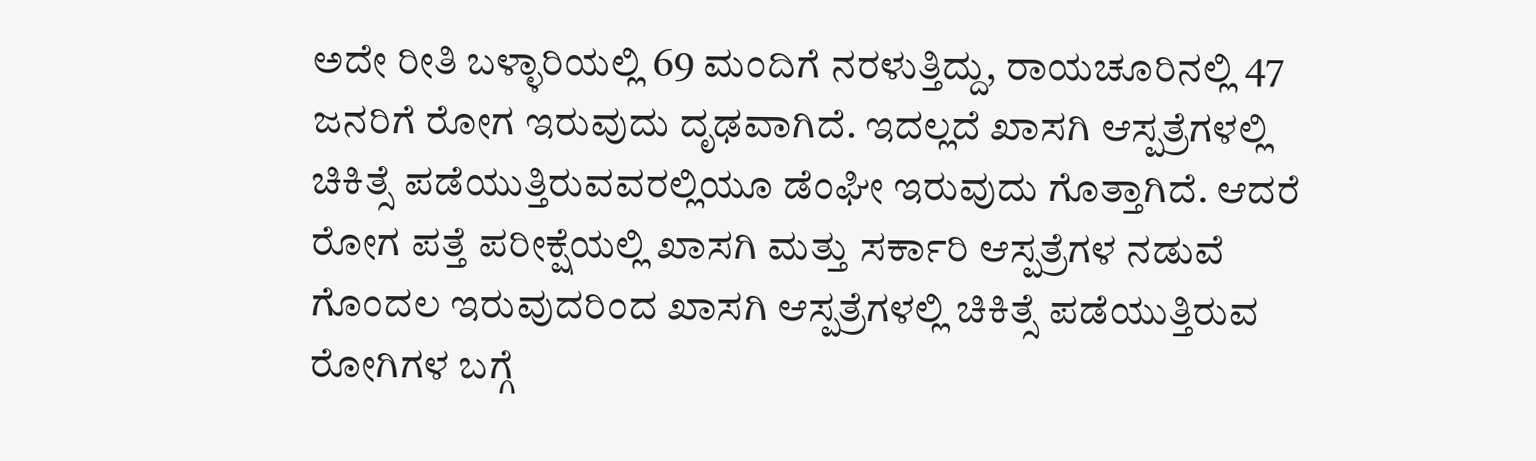ಅದೇ ರೀತಿ ಬಳ್ಳಾರಿಯಲ್ಲಿ 69 ಮಂದಿಗೆ ನರಳುತ್ತಿದ್ದು, ರಾಯಚೂರಿನಲ್ಲಿ 47 ಜನರಿಗೆ ರೋಗ ಇರುವುದು ದೃಢವಾಗಿದೆ. ಇದಲ್ಲದೆ ಖಾಸಗಿ ಆಸ್ಪತ್ರೆಗಳಲ್ಲಿ ಚಿಕಿತ್ಸೆ ಪಡೆಯುತ್ತಿರುವವರಲ್ಲಿಯೂ ಡೆಂಘೀ ಇರುವುದು ಗೊತ್ತಾಗಿದೆ. ಆದರೆ ರೋಗ ಪತ್ತೆ ಪರೀಕ್ಷೆಯಲ್ಲಿ ಖಾಸಗಿ ಮತ್ತು ಸರ್ಕಾರಿ ಆಸ್ಪತ್ರೆಗಳ ನಡುವೆ ಗೊಂದಲ ಇರುವುದರಿಂದ ಖಾಸಗಿ ಆಸ್ಪತ್ರೆಗಳಲ್ಲಿ ಚಿಕಿತ್ಸೆ ಪಡೆಯುತ್ತಿರುವ ರೋಗಿಗಳ ಬಗ್ಗೆ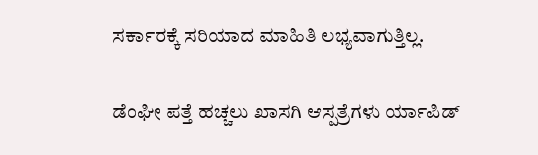ಸರ್ಕಾರಕ್ಕೆ ಸರಿಯಾದ ಮಾಹಿತಿ ಲಭ್ಯವಾಗುತ್ತಿಲ್ಲ.

ಡೆಂಘೀ ಪತ್ತೆ ಹಚ್ಚಲು ಖಾಸಗಿ ಆಸ್ಪತ್ರೆಗಳು ರ್ಯಾಪಿಡ್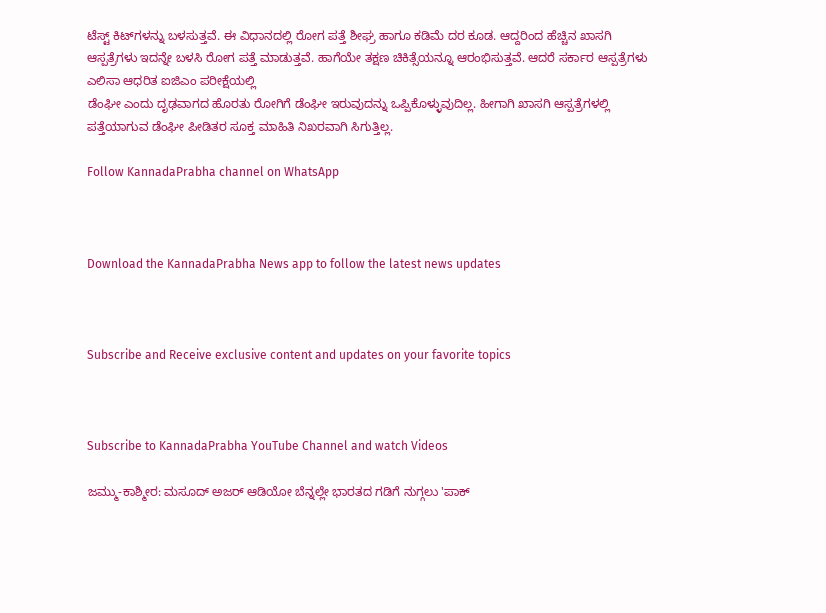ಟೆಸ್ಟ್ ಕಿಟ್‍ಗಳನ್ನು ಬಳಸುತ್ತವೆ. ಈ ವಿಧಾನದಲ್ಲಿ ರೋಗ ಪತ್ತೆ ಶೀಘ್ರ ಹಾಗೂ ಕಡಿಮೆ ದರ ಕೂಡ. ಆದ್ದರಿಂದ ಹೆಚ್ಚಿನ ಖಾಸಗಿ
ಆಸ್ಪತ್ರೆಗಳು ಇದನ್ನೇ ಬಳಸಿ ರೋಗ ಪತ್ತೆ ಮಾಡುತ್ತವೆ. ಹಾಗೆಯೇ ತಕ್ಷಣ ಚಿಕಿತ್ಸೆಯನ್ನೂ ಆರಂಭಿಸುತ್ತವೆ. ಆದರೆ ಸರ್ಕಾರ ಆಸ್ಪತ್ರೆಗಳು ಎಲಿಸಾ ಆಧರಿತ ಐಜಿಎಂ ಪರೀಕ್ಷೆಯಲ್ಲಿ
ಡೆಂಘೀ ಎಂದು ದೃಢವಾಗದ ಹೊರತು ರೋಗಿಗೆ ಡೆಂಘೀ ಇರುವುದನ್ನು ಒಪ್ಪಿಕೊಳ್ಳುವುದಿಲ್ಲ. ಹೀಗಾಗಿ ಖಾಸಗಿ ಆಸ್ಪತ್ರೆಗಳಲ್ಲಿ ಪತ್ತೆಯಾಗುವ ಡೆಂಘೀ ಪೀಡಿತರ ಸೂಕ್ತ ಮಾಹಿತಿ ನಿಖರವಾಗಿ ಸಿಗುತ್ತಿಲ್ಲ.

Follow KannadaPrabha channel on WhatsApp



Download the KannadaPrabha News app to follow the latest news updates



Subscribe and Receive exclusive content and updates on your favorite topics



Subscribe to KannadaPrabha YouTube Channel and watch Videos

ಜಮ್ಮು-ಕಾಶ್ಮೀರ: ಮಸೂದ್ ಅಜರ್ ಆಡಿಯೋ ಬೆನ್ನಲ್ಲೇ ಭಾರತದ ಗಡಿಗೆ ನುಗ್ಗಲು 'ಪಾಕ್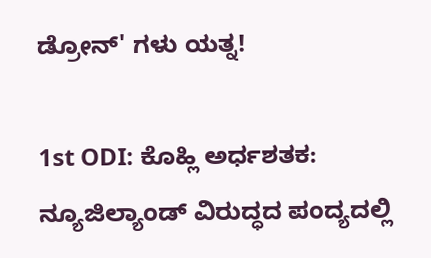ಡ್ರೋನ್' ಗಳು ಯತ್ನ!

1st ODI: ಕೊಹ್ಲಿ ಅರ್ಧಶತಕ: ನ್ಯೂಜಿಲ್ಯಾಂಡ್ ವಿರುದ್ಧದ ಪಂದ್ಯದಲ್ಲಿ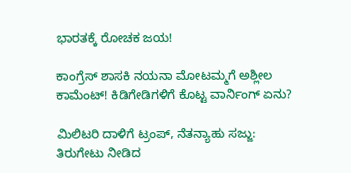ಭಾರತಕ್ಕೆ ರೋಚಕ ಜಯ!

ಕಾಂಗ್ರೆಸ್ ಶಾಸಕಿ ನಯನಾ ಮೋಟಮ್ಮಗೆ ಅಶ್ಲೀಲ ಕಾಮೆಂಟ್! ಕಿಡಿಗೇಡಿಗಳಿಗೆ ಕೊಟ್ಟ ವಾರ್ನಿಂಗ್ ಏನು?

ಮಿಲಿಟರಿ ದಾಳಿಗೆ ಟ್ರಂಪ್, ನೆತನ್ಯಾಹು ಸಜ್ಜು: ತಿರುಗೇಟು ನೀಡಿದ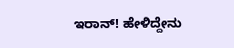ಇರಾನ್! ಹೇಳಿದ್ದೇನು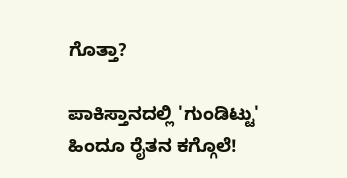ಗೊತ್ತಾ?

ಪಾಕಿಸ್ತಾನದಲ್ಲಿ 'ಗುಂಡಿಟ್ಟು' ಹಿಂದೂ ರೈತನ ಕಗ್ಗೊಲೆ!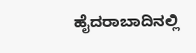ಹೈದರಾಬಾದಿನಲ್ಲಿ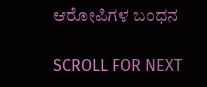ಆರೋಪಿಗಳ ಬಂಧನ

SCROLL FOR NEXT